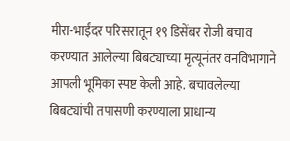मीरा-भाईंदर परिसरातून १९ डिसेंबर रोजी बचाव करण्यात आलेल्या बिबट्याच्या मृत्यूनंतर वनविभागाने आपली भूमिका स्पष्ट केली आहे. बचावलेल्या बिबट्यांची तपासणी करण्याला प्राधान्य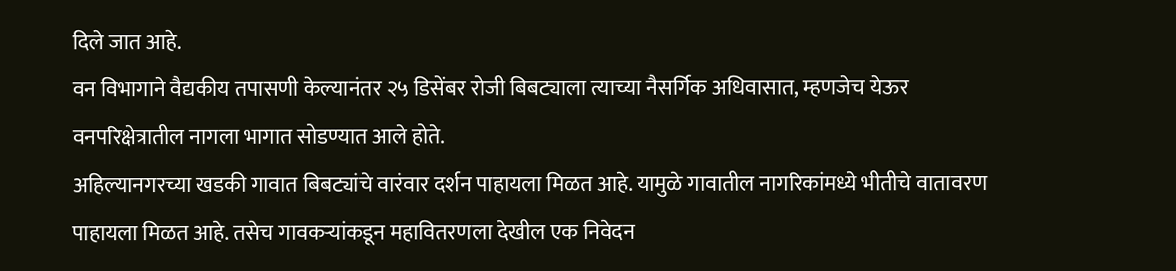दिले जात आहे.
वन विभागाने वैद्यकीय तपासणी केल्यानंतर २५ डिसेंबर रोजी बिबट्याला त्याच्या नैसर्गिक अधिवासात, म्हणजेच येऊर वनपरिक्षेत्रातील नागला भागात सोडण्यात आले होते.
अहिल्यानगरच्या खडकी गावात बिबट्यांचे वारंवार दर्शन पाहायला मिळत आहे. यामुळे गावातील नागरिकांमध्ये भीतीचे वातावरण पाहायला मिळत आहे. तसेच गावकऱ्यांकडून महावितरणला देखील एक निवेदन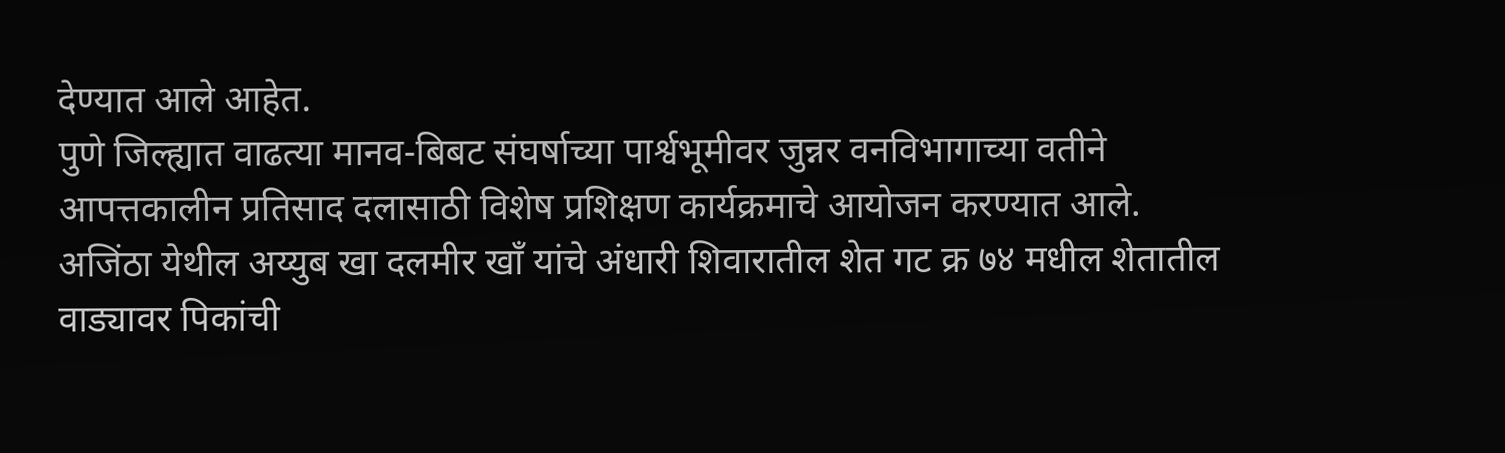देण्यात आले आहेत.
पुणे जिल्ह्यात वाढत्या मानव-बिबट संघर्षाच्या पार्श्वभूमीवर जुन्नर वनविभागाच्या वतीने आपत्तकालीन प्रतिसाद दलासाठी विशेष प्रशिक्षण कार्यक्रमाचे आयोजन करण्यात आले.
अजिंठा येथील अय्युब खा दलमीर खाँ यांचे अंधारी शिवारातील शेत गट क्र ७४ मधील शेतातील वाड्यावर पिकांची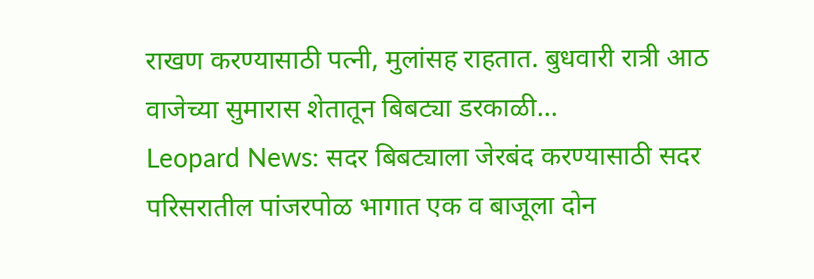राखण करण्यासाठी पत्नी, मुलांसह राहतात. बुधवारी रात्री आठ वाजेच्या सुमारास शेतातून बिबट्या डरकाळी…
Leopard News: सदर बिबट्याला जेरबंद करण्यासाठी सदर परिसरातील पांजरपोळ भागात एक व बाजूला दोन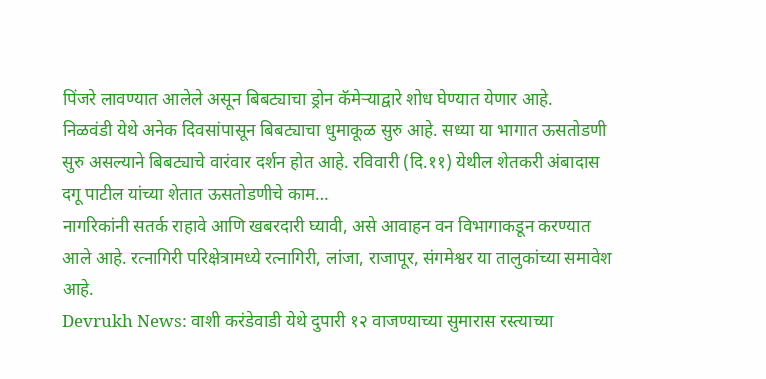पिंजरे लावण्यात आलेले असून बिबट्याचा ड्रोन कॅमेऱ्याद्वारे शोध घेण्यात येणार आहे.
निळवंडी येथे अनेक दिवसांपासून बिबट्याचा धुमाकूळ सुरु आहे. सध्या या भागात ऊसतोडणी सुरु असल्याने बिबट्याचे वारंवार दर्शन होत आहे. रविवारी (दि.११) येथील शेतकरी अंबादास दगू पाटील यांच्या शेतात ऊसतोडणीचे काम…
नागरिकांनी सतर्क राहावे आणि खबरदारी घ्यावी, असे आवाहन वन विभागाकडून करण्यात आले आहे. रत्नागिरी परिक्षेत्रामध्ये रत्नागिरी, लांजा, राजापूर, संगमेश्वर या तालुकांच्या समावेश आहे.
Devrukh News: वाशी करंडेवाडी येथे दुपारी १२ वाजण्याच्या सुमारास रस्त्याच्या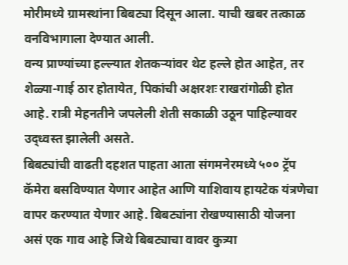मोरीमध्ये ग्रामस्थांना बिबट्या दिसून आला. याची खबर तत्काळ वनविभागाला देण्यात आली.
वन्य प्राण्यांच्या हल्ल्यात शेतकऱ्यांवर थेट हल्ले होत आहेत, तर शेळ्या-गाई ठार होतायेत, पिकांची अक्षरशः राखरांगोळी होत आहे. रात्री मेहनतीने जपलेली शेती सकाळी उठून पाहिल्यावर उद्ध्वस्त झालेली असते.
बिबट्यांची वाढती दहशत पाहता आता संगमनेरमध्ये ५०० ट्रॅप कॅमेरा बसविण्यात येणार आहेत आणि याशिवाय हायटेक यंत्रणेचा वापर करण्यात येणार आहे. बिबट्यांना रोखण्यासाठी योजना
असं एक गाव आहे जिथे बिबट्याचा वावर कुत्र्या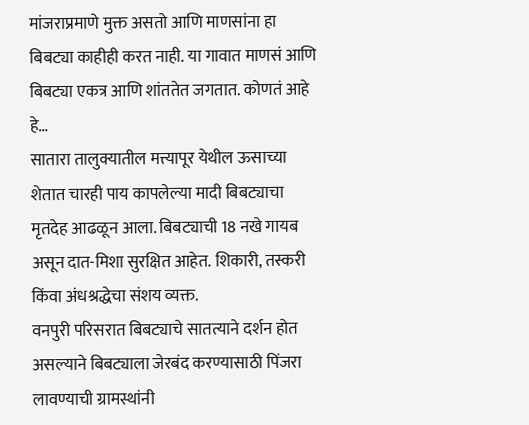मांजराप्रमाणे मुक्त असतो आणि माणसांना हा बिबट्या काहीही करत नाही. या गावात माणसं आणि बिबट्या एकत्र आणि शांततेत जगतात. कोणतं आहे हे…
सातारा तालुक्यातील मत्त्यापूर येथील ऊसाच्या शेतात चारही पाय कापलेल्या मादी बिबट्याचा मृतदेह आढळून आला. बिबट्याची 18 नखे गायब असून दात-मिशा सुरक्षित आहेत. शिकारी, तस्करी किंवा अंधश्रद्धेचा संशय व्यक्त.
वनपुरी परिसरात बिबट्याचे सातत्याने दर्शन होत असल्याने बिबट्याला जेरबंद करण्यासाठी पिंजरा लावण्याची ग्रामस्थांनी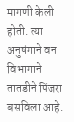मागणी केली होती. त्या अनुषंगाने वन विभागाने तातडीने पिंजरा बसविला आहे.